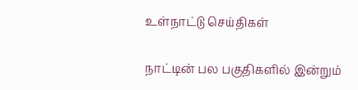உள்நாட்டு செய்திகள்

நாட்டின் பல பகுதிகளில் இன்றும்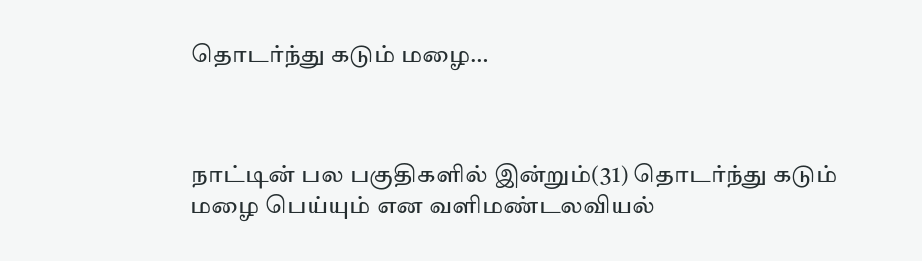தொடர்ந்து கடும் மழை…



நாட்டின் பல பகுதிகளில் இன்றும்(31) தொடர்ந்து கடும் மழை பெய்யும் என வளிமண்டலவியல்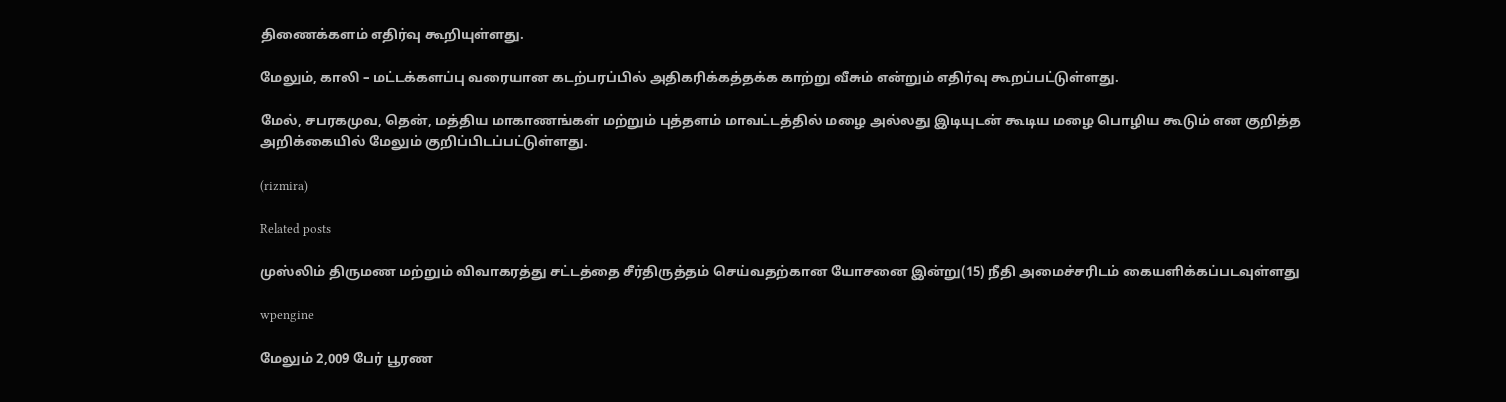திணைக்களம் எதிர்வு கூறியுள்ளது.

மேலும், காலி – மட்டக்களப்பு வரையான கடற்பரப்பில் அதிகரிக்கத்தக்க காற்று வீசும் என்றும் எதிர்வு கூறப்பட்டுள்ளது.

மேல், சபரகமுவ, தென், மத்திய மாகாணங்கள் மற்றும் புத்தளம் மாவட்டத்தில் மழை அல்லது இடியுடன் கூடிய மழை பொழிய கூடும் என குறித்த அறிக்கையில் மேலும் குறிப்பிடப்பட்டுள்ளது.

(rizmira)

Related posts

முஸ்லிம் திருமண மற்றும் விவாகரத்து சட்டத்தை சீர்திருத்தம் செய்வதற்கான யோசனை இன்று(15) நீதி அமைச்சரிடம் கையளிக்கப்படவுள்ளது

wpengine

மேலும் 2,009 பேர் பூரண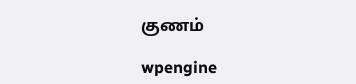குணம்

wpengine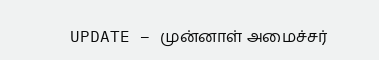UPDATE – முன்னாள் அமைச்சர்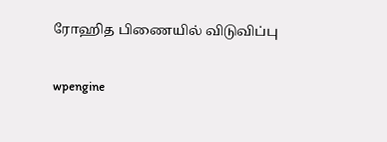ரோஹித பிணையில் விடுவிப்பு

wpengine